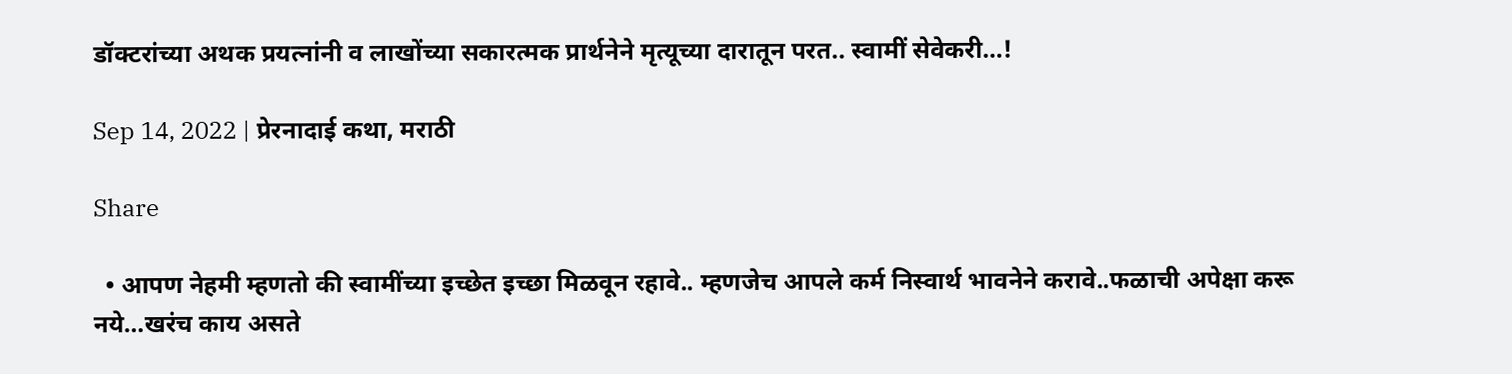डॉक्टरांच्या अथक प्रयत्नांनी व लाखोंच्या सकारत्मक प्रार्थनेने मृत्यूच्या दारातून परत.. स्वामीं सेवेकरी…!

Sep 14, 2022 | प्रेरनादाई कथा, मराठी

Share

  • आपण नेहमी म्हणतो की स्वामींच्या इच्छेत इच्छा मिळवून रहावे.. म्हणजेच आपले कर्म निस्वार्थ भावनेने करावे..फळाची अपेक्षा करू नये…खरंच काय असते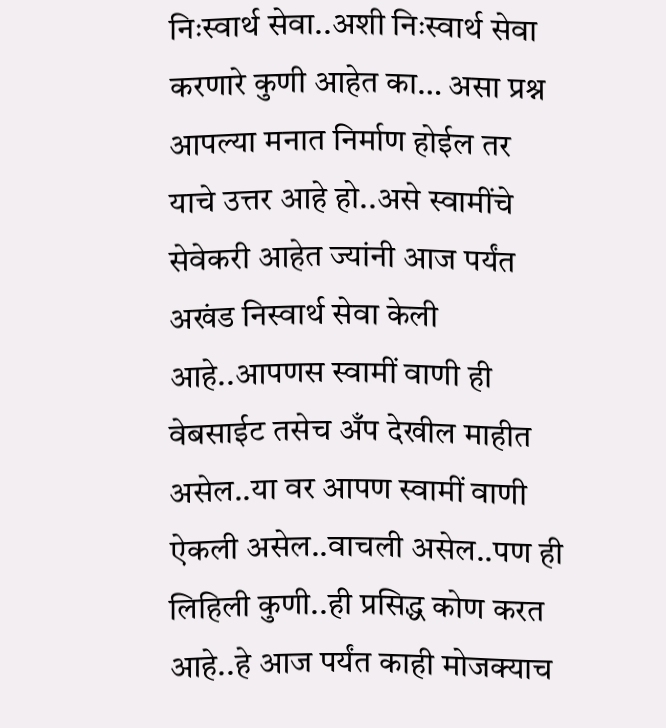निःस्वार्थ सेवा..अशी निःस्वार्थ सेवा करणारे कुणी आहेत का… असा प्रश्न आपल्या मनात निर्माण होईल तर याचे उत्तर आहे हो..असे स्वामींचे सेवेकरी आहेत ज्यांनी आज पर्यंत अखंड निस्वार्थ सेवा केली आहे..आपणस स्वामीं वाणी ही वेबसाईट तसेच अँप देखील माहीत असेल..या वर आपण स्वामीं वाणी ऐकली असेल..वाचली असेल..पण ही लिहिली कुणी..ही प्रसिद्ध कोण करत आहे..हे आज पर्यंत काही मोजक्याच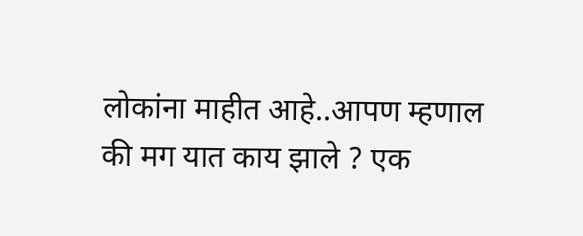लोकांना माहीत आहे..आपण म्हणाल की मग यात काय झाले ? एक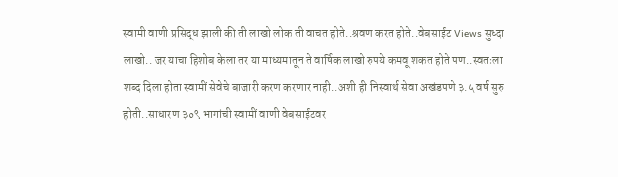स्वामी वाणी प्रसिद्ध झाली की ती लाखो लोक ती वाचत होते..श्रवण करत होते..वेबसाईट Views सुध्दा लाखो.. जर याचा हिशोब केला तर या माध्यमातून ते वार्षिक लाखो रुपये कमवू शकत होते पण..स्वतःला शब्द दिला होता स्वामीं सेवेचे बाजारी करण करणार नाही..अशी ही निस्वार्थ सेवा अखंडपणे ३.५ वर्ष सुरु होती..साधारण ३०९ भागांची स्वामीं वाणी वेबसाईटवर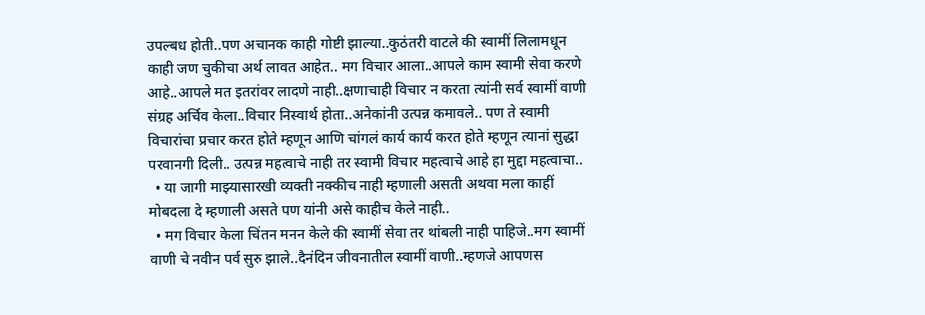उपल्बध होती..पण अचानक काही गोष्टी झाल्या..कुठंतरी वाटले की स्वामीं लिलामधून काही जण चुकीचा अर्थ लावत आहेत.. मग विचार आला..आपले काम स्वामी सेवा करणे आहे..आपले मत इतरांवर लादणे नाही..क्षणाचाही विचार न करता त्यांनी सर्व स्वामीं वाणी संग्रह अर्चिव केला..विचार निस्वार्थ होता..अनेकांनी उत्पन्न कमावले.. पण ते स्वामी विचारांचा प्रचार करत होते म्हणून आणि चांगलं कार्य कार्य करत होते म्हणून त्यानां सुद्धा परवानगी दिली.. उत्पन्न महत्वाचे नाही तर स्वामी विचार महत्वाचे आहे हा मुद्दा महत्वाचा..
  • या जागी माझ्यासारखी व्यक्ती नक्कीच नाही म्हणाली असती अथवा मला काहीं मोबदला दे म्हणाली असते पण यांनी असे काहीच केले नाही..
  • मग विचार केला चिंतन मनन केले की स्वामीं सेवा तर थांबली नाही पाहिजे..मग स्वामीं वाणी चे नवीन पर्व सुरु झाले..दैनंदिन जीवनातील स्वामीं वाणी..म्हणजे आपणस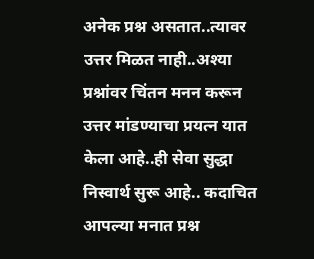अनेक प्रश्न असतात..त्यावर उत्तर मिळत नाही..अश्या प्रश्नांवर चिंतन मनन करून उत्तर मांडण्याचा प्रयत्न यात केला आहे..ही सेवा सुद्धा निस्वार्थ सुरू आहे.. कदाचित आपल्या मनात प्रश्न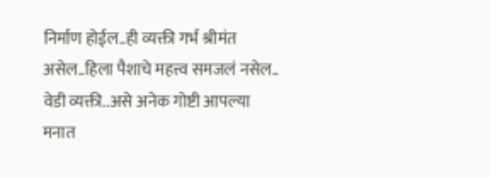निर्माण होईल..ही व्यक्ती गर्भ श्रीमंत असेल..हिला पैशाचे महत्त्व समजलं नसेल.. वेडी व्यक्ती..असे अनेक गोष्टी आपल्या मनात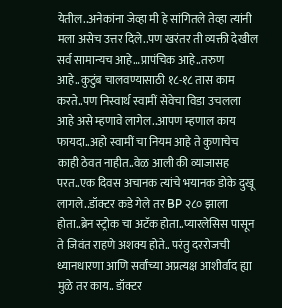येतील..अनेकांना जेव्हा मी हे सांगितले तेव्हा त्यांनी मला असेच उत्तर दिले..पण खरंतर ती व्यक्ती देखील सर्व सामान्यच आहे…प्रापंचिक आहे..तरुण आहे..कुटुंब चालवण्यासाठी १८-१८ तास काम करते..पण निस्वार्थ स्वामीं सेवेचा विडा उचलला आहे असे म्हणावे लागेल..आपण म्हणाल काय फायदा..अहो स्वामीं चा नियम आहे ते कुणाचेच काही ठेवत नाहीत..वेळ आली की व्याजासह परत..एक दिवस अचानक त्यांचे भयानक डोके दुखू लागले..डॉक्टर कडे गेले तर BP २८० झाला होता..ब्रेन स्ट्रोक चा अटॅक होता..प्यारलेसिस पासून ते जिवंत राहणे अशक्य होते.. परंतु दररोजची ध्यानधारणा आणि सर्वांच्या अप्रत्यक्ष आशीर्वाद ह्या मुळे तर काय.. डॉक्टर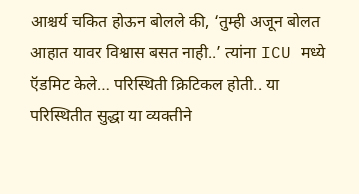आश्चर्य चकित होऊन बोलले की, ‘तुम्ही अजून बोलत आहात यावर विश्वास बसत नाही..’ त्यांना ICU मध्ये ऍडमिट केले… परिस्थिती क्रिटिकल होती.. या परिस्थितीत सुद्धा या व्यक्तीने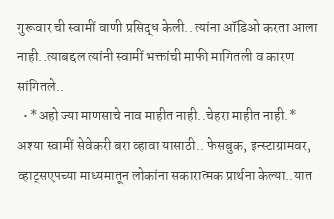गुरूवार ची स्वामीं वाणी प्रसिद्ध केली.. त्यांना ऑडिओ करता आला नाही..त्याबद्दल त्यांनी स्वामीं भक्तांची माफी मागितली व कारण सांगितले..
  • *अहो ज्या माणसाचे नाव माहीत नाही..चेहरा माहीत नाही.* अश्या स्वामीं सेवेकरी बरा व्हावा यासाठी.. फेसबुक, इन्स्टाग्रामवर, व्हाट्सएपच्या माध्यमातून लोकांना सकारात्मक प्रार्थना केल्या..यात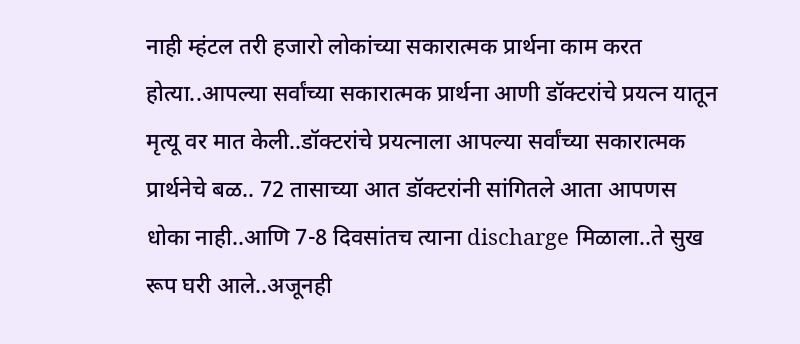नाही म्हंटल तरी हजारो लोकांच्या सकारात्मक प्रार्थना काम करत होत्या..आपल्या सर्वांच्या सकारात्मक प्रार्थना आणी डॉक्टरांचे प्रयत्न यातून मृत्यू वर मात केली..डॉक्टरांचे प्रयत्नाला आपल्या सर्वांच्या सकारात्मक प्रार्थनेचे बळ.. 72 तासाच्या आत डॉक्टरांनी सांगितले आता आपणस धोका नाही..आणि 7-8 दिवसांतच त्याना discharge मिळाला..ते सुख रूप घरी आले..अजूनही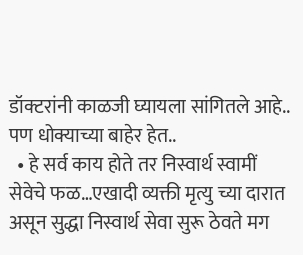डॉक्टरांनी काळजी घ्यायला सांगितले आहे.. पण धोक्याच्या बाहेर हेत..
  • हे सर्व काय होते तर निस्वार्थ स्वामीं सेवेचे फळ…एखादी व्यक्ती मृत्यु च्या दारात असून सुद्धा निस्वार्थ सेवा सुरू ठेवते मग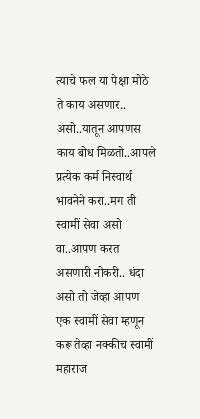त्याचे फल या पेक्षा मोठे ते काय असणार.. असो..यातून आपणस काय बोध मिळतो..आपले प्रत्येक कर्म निस्वार्थ भावनेने करा..मग ती स्वामीं सेवा असो वा..आपण करत असणारी नोकरी.. धंदा असो तो जेव्हा आपण एक स्वामीं सेवा म्हणून करू तेव्हा नक्कीच स्वामीं महाराज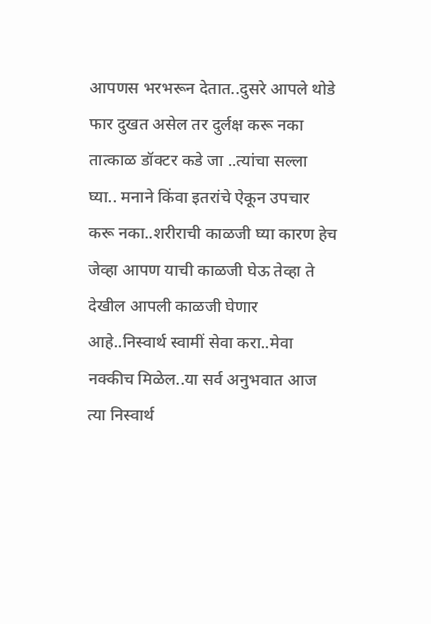आपणस भरभरून देतात..दुसरे आपले थोडे फार दुखत असेल तर दुर्लक्ष करू नका तात्काळ डॉक्टर कडे जा ..त्यांचा सल्ला घ्या.. मनाने किंवा इतरांचे ऐकून उपचार करू नका..शरीराची काळजी घ्या कारण हेच जेव्हा आपण याची काळजी घेऊ तेव्हा ते देखील आपली काळजी घेणार आहे..निस्वार्थ स्वामीं सेवा करा..मेवा नक्कीच मिळेल..या सर्व अनुभवात आज त्या निस्वार्थ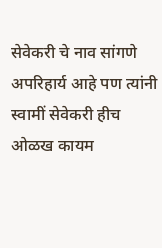सेवेकरी चे नाव सांगणे अपरिहार्य आहे पण त्यांनी स्वामीं सेवेकरी हीच ओळख कायम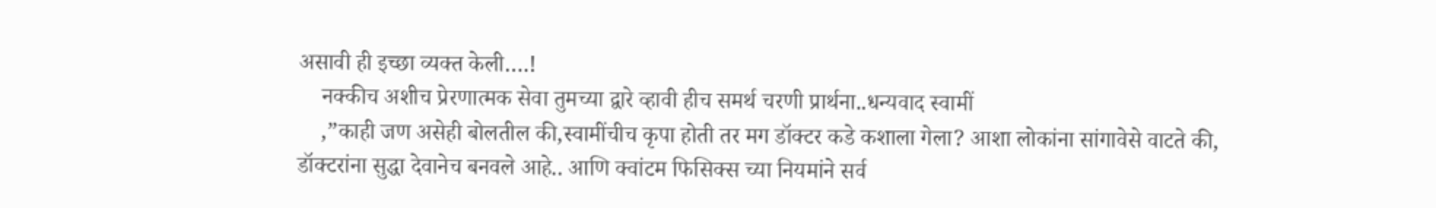असावी ही इच्छा व्यक्त केली….!
    नक्कीच अशीच प्रेरणात्मक सेवा तुमच्या द्वारे व्हावी हीच समर्थ चरणी प्रार्थना..धन्यवाद स्वामीं
    ,”काही जण असेही बोलतील की,स्वामींचीच कृपा होती तर मग डॉक्टर कडे कशाला गेला? आशा लोकांना सांगावेसे वाटते की, डॉक्टरांना सुद्धा देवानेच बनवले आहे.. आणि क्वांटम फिसिक्स च्या नियमांने सर्व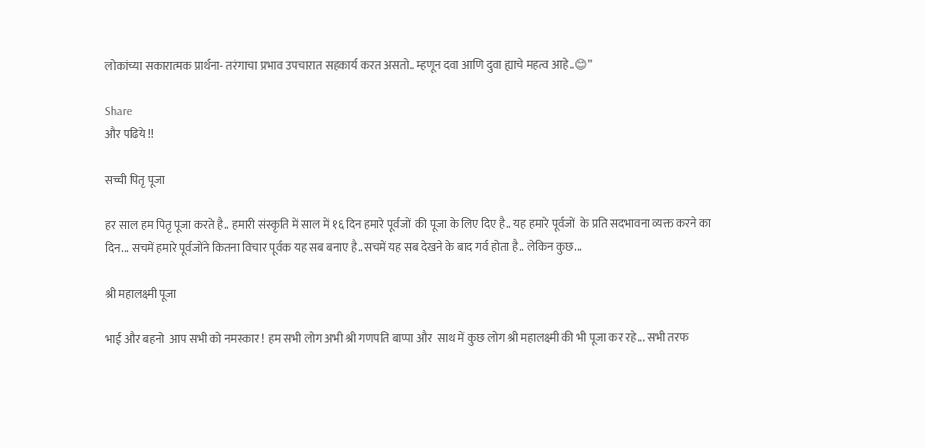लोकांच्या सकारात्मक प्रार्थना- तरंगाचा प्रभाव उपचारात सहकार्य करत असतो.. म्हणून दवा आणि दुवा ह्याचे महत्व आहे..😊”

Share
और पढिये !!

सच्ची पितृ पूजा

हर साल हम पितृ पूजा करते है.. हमारी संस्कृति में साल में १६ दिन हमारे पूर्वजों  की पूजा के लिए दिए है.. यह हमारे पूर्वजों  के प्रति सदभावना व्यक्त करने का दिन... सचमें हमारे पूर्वजोंने कितना विचार पूर्वक यह सब बनाए है..सचमें यह सब देखने के बाद गर्व होता है.. लेकिन कुछ...

श्री महालक्ष्मी पूजा

भाई और बहनो  आप सभी को नमस्कार ! हम सभी लोग अभी श्री गणपति बाप्पा और  साथ में कुछ लोग श्री महालक्ष्मी की भी पूजा कर रहे... सभी तरफ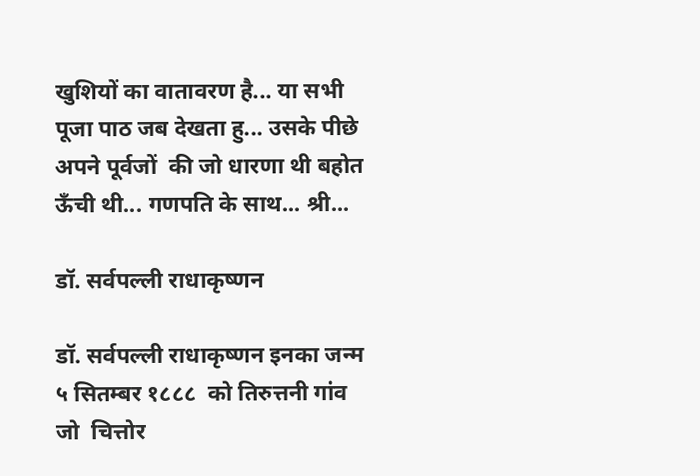खुशियों का वातावरण है... या सभी पूजा पाठ जब देखता हु... उसके पीछे अपने पूर्वजों  की जो धारणा थी बहोत ऊँची थी... गणपति के साथ... श्री...

डॉ. सर्वपल्ली राधाकृष्णन

डॉ. सर्वपल्ली राधाकृष्णन इनका जन्म ५ सितम्बर १८८८  को तिरुत्तनी गांव जो  चित्तोर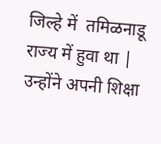जिल्हे में  तमिळनाडू राज्य में हुवा था | उन्होंने अपनी शिक्षा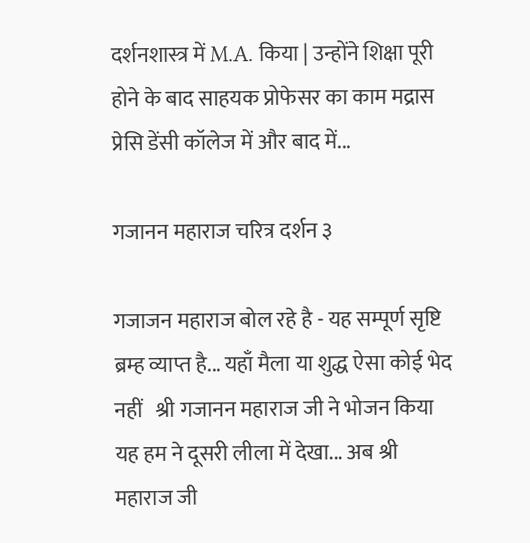दर्शनशास्त्र में M.A. किया | उन्होंने शिक्षा पूरी होने के बाद साहयक प्रोफेसर का काम मद्रास प्रेसि डेंसी कॉलेज में और बाद में...

गजानन महाराज चरित्र दर्शन ३

गजाजन महाराज बोल रहे है - यह सम्पूर्ण सृष्टि ब्रम्ह व्याप्त है... यहाँ मैला या शुद्ध ऐसा कोई भेद नहीं   श्री गजानन महाराज जी ने भोजन किया यह हम ने दूसरी लीला में देखा... अब श्री महाराज जी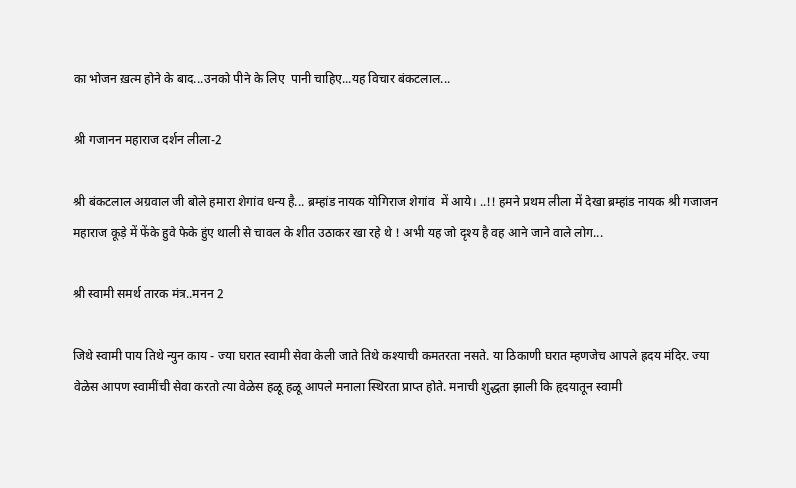का भोजन ख़त्म होने के बाद...उनको पीने के लिए  पानी चाहिए...यह विचार बंकटलाल...

श्री गजानन महाराज दर्शन लीला-2

श्री बंकटलाल अग्रवाल जी बोले हमारा शेगांव धन्य है... ब्रम्हांड नायक योगिराज शेगांव  में आये। ..!! हमने प्रथम लीला में देखा ब्रम्हांड नायक श्री गजाजन महाराज कूड़े में फेंके हुवे फेके हुंए थाली से चावल के शीत उठाकर खा रहे थे ! अभी यह जो दृश्य है वह आने जाने वाले लोग...

श्री स्वामी समर्थ तारक मंत्र..मनन 2

जिथे स्वामी पाय तिथे न्युन काय - ज्या घरात स्वामी सेवा केली जाते तिथे कश्याची कमतरता नसते. या ठिकाणी घरात म्हणजेच आपले ह्रदय मंदिर. ज्या वेळेस आपण स्वामींची सेवा करतो त्या वेळेस हळू हळू आपले मनाला स्थिरता प्राप्त होते. मनाची शुद्धता झाली कि हृदयातून स्वामी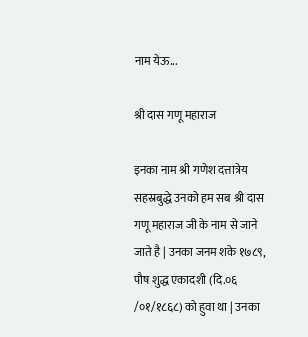नाम येऊ...

श्री दास गणू महाराज

इनका नाम श्री गणेश दत्तात्रेय सहस्रबुद्धे उनको हम सब श्री दास गणू महाराज जी के नाम से जाने जाते है | उनका जनम शके १७८९, पौष शुद्ध एकादशी (दि.०६ /०१/१८६८) को हुवा था | उनका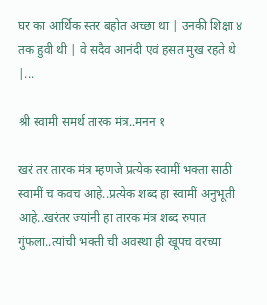घर का आर्थिक स्तर बहोत अच्छा था | उनकी शिक्षा ४ तक हुवी थी | वे सदैव आनंदी एवं हसत मुख रहते थे |...

श्री स्वामी समर्थ तारक मंत्र..मनन १

खरं तर तारक मंत्र म्हणजे प्रत्येक स्वामीं भक्ता साठी स्वामीं च कवच आहे..प्रत्येक शब्द हा स्वामीं अनुभूती आहे..खरंतर ज्यांनी हा तारक मंत्र शब्द रुपात गुंफला..त्यांची भक्ती ची अवस्था ही खूपच वरच्या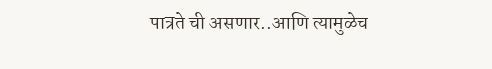पात्रते ची असणार..आणि त्यामुळेच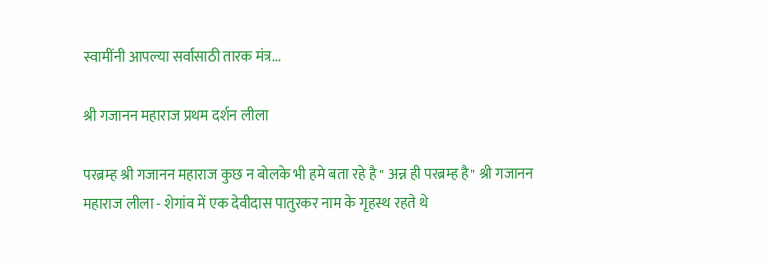स्वामींनी आपल्या सर्वांसाठी तारक मंत्र...

श्री गजानन महाराज प्रथम दर्शन लीला

परब्रम्ह श्री गजानन महाराज कुछ न बोलके भी हमे बता रहे है " अन्न ही परब्रम्ह है" श्री गजानन महाराज लीला - शेगांव में एक देवीदास पातुरकर नाम के गृहस्थ रहते थे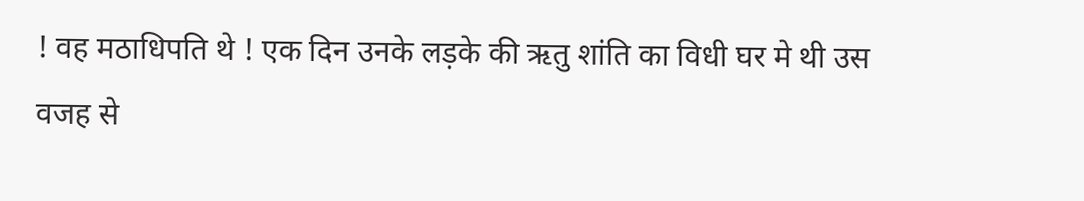! वह मठाधिपति थे ! एक दिन उनके लड़के की ऋतु शांति का विधी घर मे थी उस वजह से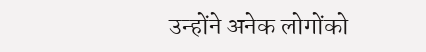उन्होंने अनेक लोगोंको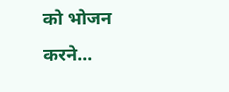को भोजन करने...